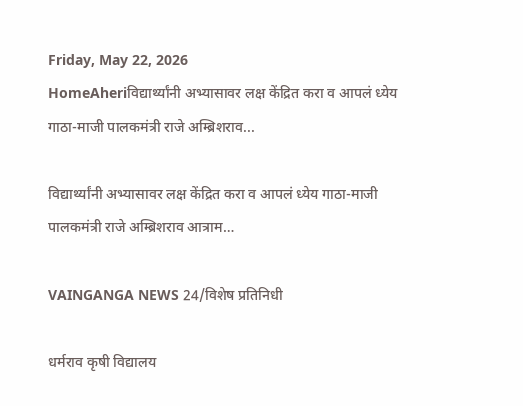Friday, May 22, 2026
HomeAheriविद्यार्थ्यांनी अभ्यासावर लक्ष केंद्रित करा व आपलं ध्येय गाठा-माजी पालकमंत्री राजे अम्ब्रिशराव...

विद्यार्थ्यांनी अभ्यासावर लक्ष केंद्रित करा व आपलं ध्येय गाठा-माजी पालकमंत्री राजे अम्ब्रिशराव आत्राम…

VAINGANGA NEWS 24/विशेष प्रतिनिधी

धर्मराव कृषी विद्यालय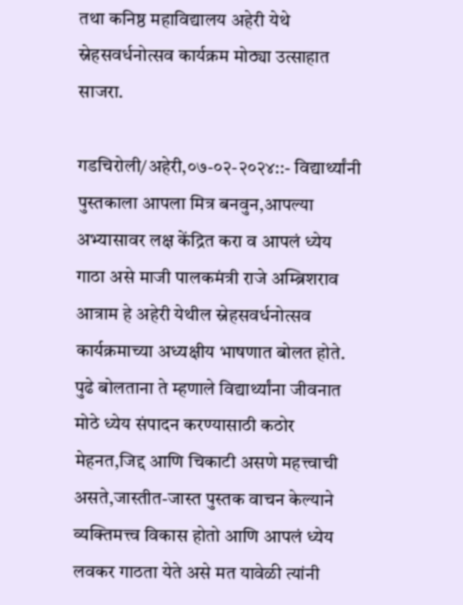तथा कनिष्ठ महाविद्यालय अहेरी येथे स्नेहसवर्धनोत्सव कार्यक्रम मोठ्या उत्साहात साजरा.

गडचिरोली/अहेरी,०७-०२-२०२४::- विद्यार्थ्यांनी पुस्तकाला आपला मित्र बनवुन,आपल्या अभ्यासावर लक्ष केंद्रित करा व आपलं ध्येय गाठा असे माजी पालकमंत्री राजे अम्ब्रिशराव आत्राम हे अहेरी येथील स्नेहसवर्धनोत्सव कार्यक्रमाच्या अध्यक्षीय भाषणात बोलत होते.     पुढे बोलताना ते म्हणाले विद्यार्थ्यांना जीवनात मोठे ध्येय संपादन करण्यासाठी कठोर मेहनत,जिद्द आणि चिकाटी असणे महत्त्वाची असते,जास्तीत-जास्त पुस्तक वाचन केल्याने व्यक्तिमत्त्व विकास होतो आणि आपलं ध्येय लवकर गाठता येते असे मत यावेळी त्यांनी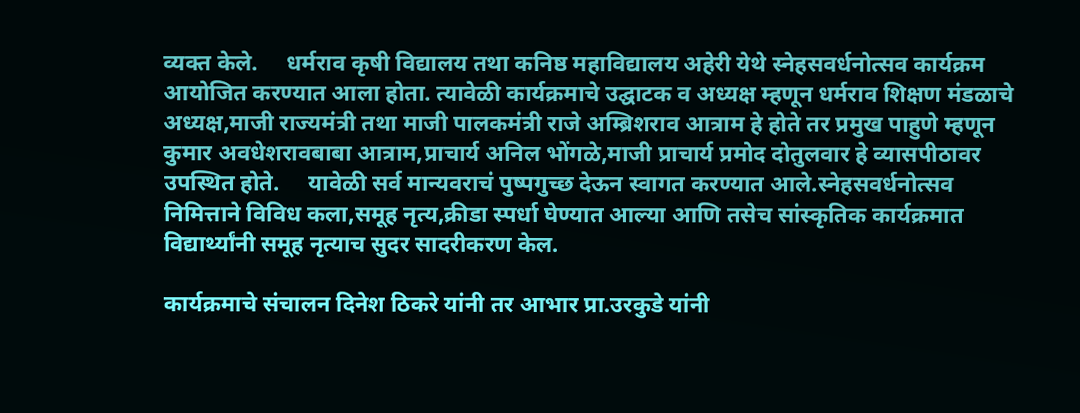व्यक्त केले.     धर्मराव कृषी विद्यालय तथा कनिष्ठ महाविद्यालय अहेरी येथे स्नेहसवर्धनोत्सव कार्यक्रम आयोजित करण्यात आला होता. त्यावेळी कार्यक्रमाचे उद्घाटक व अध्यक्ष म्हणून धर्मराव शिक्षण मंडळाचे अध्यक्ष,माजी राज्यमंत्री तथा माजी पालकमंत्री राजे अम्ब्रिशराव आत्राम हे होते तर प्रमुख पाहुणे म्हणून कुमार अवधेशरावबाबा आत्राम,प्राचार्य अनिल भोंगळे,माजी प्राचार्य प्रमोद दोतुलवार हे व्यासपीठावर उपस्थित होते.     यावेळी सर्व मान्यवराचं पुष्पगुच्छ देऊन स्वागत करण्यात आले.स्नेहसवर्धनोत्सव निमित्ताने विविध कला,समूह नृत्य,क्रीडा स्पर्धा घेण्यात आल्या आणि तसेच सांस्कृतिक कार्यक्रमात विद्यार्थ्यांनी समूह नृत्याच सुदर सादरीकरण केल.

कार्यक्रमाचे संचालन दिनेश ठिकरे यांनी तर आभार प्रा.उरकुडे यांनी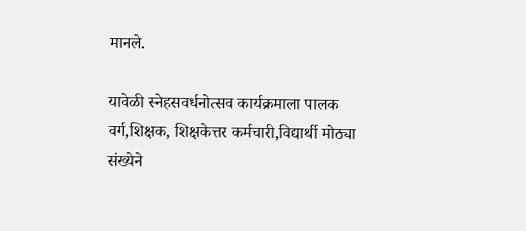मानले.

यावेळी स्नेहसवर्धनोत्सव कार्यक्रमाला पालक वर्ग,शिक्षक, शिक्षकेत्तर कर्मचारी,विद्यार्थी मोठ्या संख्येने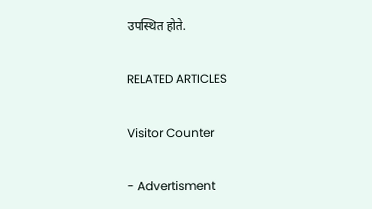उपस्थित होते.

RELATED ARTICLES

Visitor Counter

- Advertisment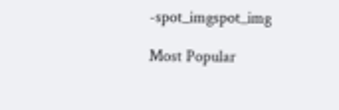-spot_imgspot_img

Most Popular